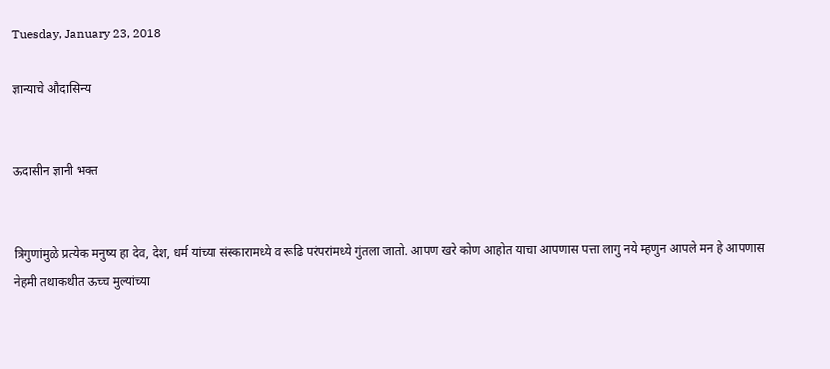Tuesday, January 23, 2018

ज्ञान्याचे औदासिन्य


ऊदासीन ज्ञानी भक्त


त्रिगुणांमुळे प्रत्येक मनुष्य हा देव, देश, धर्म यांच्या संस्कारामध्ये व रूढि परंपरांमध्ये गुंतला जातो. आपण खरे कोण आहोत याचा आपणास पत्ता लागु नये म्हणुन आपले मन हे आपणास नेहमी तथाकथीत ऊच्च मुल्यांच्या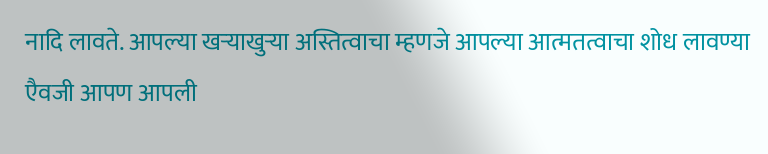नादि लावते. आपल्या खऱ्याखुऱ्या अस्तित्वाचा म्हणजे आपल्या आत्मतत्वाचा शोध लावण्या एैवजी आपण आपली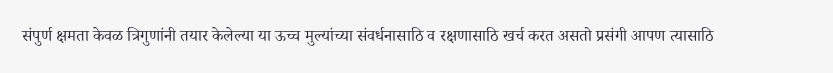संपुर्ण क्षमता केवळ त्रिगुणांनी तयार केलेल्या या ऊच्च मुल्यांच्या संवर्धनासाठि व रक्षणासाठि खर्च करत असतो प्रसंगी आपण त्यासाठि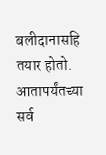बलीदानासहि तयार होतो. आतापर्यंतच्या सर्व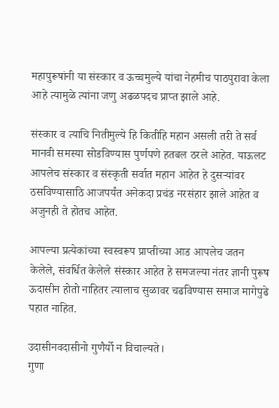महापुरूषांनी या संस्कार व ऊच्चमुल्ये यांचा नेहमीच पाठपुरावा केला आहे त्यामुळे त्यांना जणु अढळपदच प्राप्त झाले आहे.

संस्कार व त्याचि नितीमुल्ये हि कितीहि महान असली तरी ते सर्व मानवी समस्या सोडविण्यास पुर्णपणे हतबल ठरले आहेत. याऊलट आपलेच संस्कार व संस्कृती सर्वात महान आहेत हे दुसऱ्यांवर ठसविण्यासाठि आजपर्यंत अनेकदा प्रचंड नरसंहार झाले आहेत व अजुनही ते होतच आहेत.

आपल्या प्रत्येकांच्या स्वस्वरूप प्राप्तीच्या आड आपलेच जतन केलेले, संवर्धित केलेले संस्कार आहेत हे समजल्या नंतर ज्ञानी पुरूष ऊदासीन होतो नाहितर त्यालाच सुळावर चढविण्यास समाज मागेपुढे पहात नाहित.

उदासीनवदासीनो गुणैर्यो न विचाल्यते।
गुणा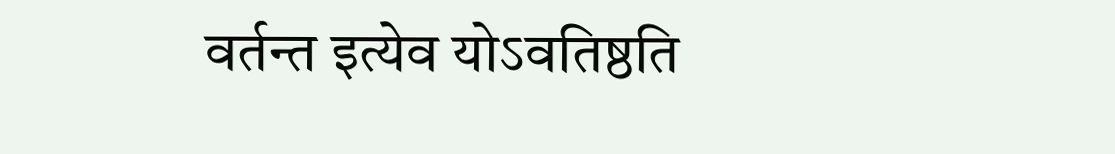वर्तन्त इत्येव योऽवतिष्ठति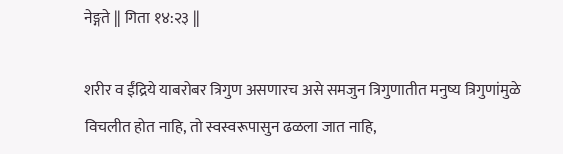नेङ्गते || गिता १४:२३ ||

शरीर व ईंद्रिये याबरोबर त्रिगुण असणारच असे समजुन त्रिगुणातीत मनुष्य त्रिगुणांमुळे विचलीत होत नाहि, तो स्वस्वरूपासुन ढळला जात नाहि,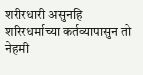शरीरधारी असुनहि शरिरधर्माच्या कर्तव्यापासुन तो नेहमी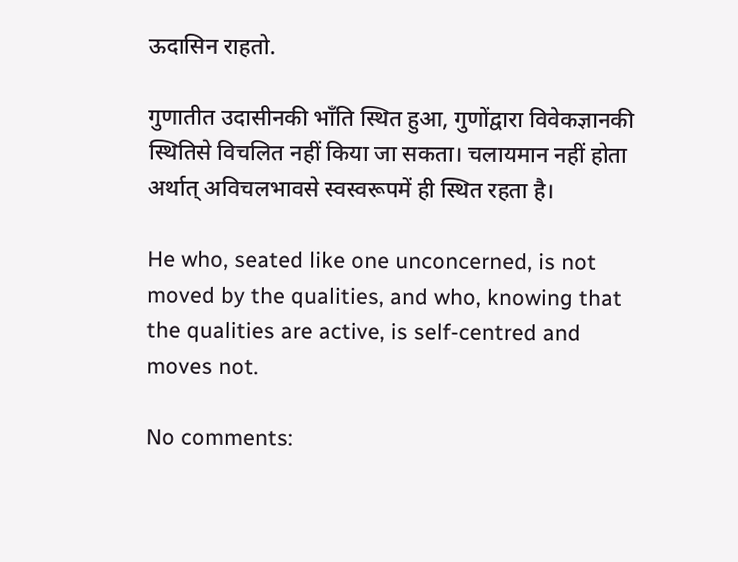ऊदासिन राहतो.

गुणातीत उदासीनकी भाँति स्थित हुआ, गुणोंद्वारा विवेकज्ञानकी स्थितिसे विचलित नहीं किया जा सकता। चलायमान नहीं होता अर्थात् अविचलभावसे स्वस्वरूपमें ही स्थित रहता है।

He who, seated like one unconcerned, is not moved by the qualities, and who, knowing that the qualities are active, is self-centred and moves not.

No comments: